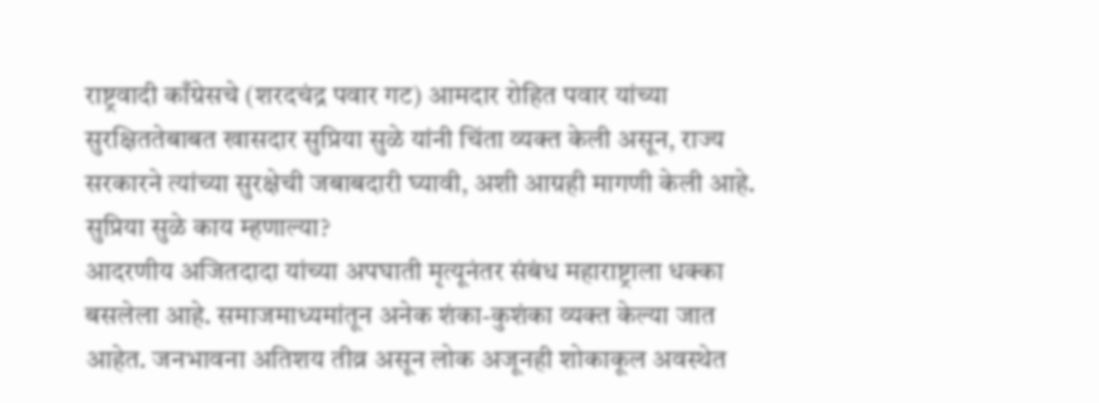राष्ट्रवादी काँग्रेसचे (शरदचंद्र पवार गट) आमदार रोहित पवार यांच्या सुरक्षिततेबाबत खासदार सुप्रिया सुळे यांनी चिंता व्यक्त केली असून, राज्य सरकारने त्यांच्या सुरक्षेची जबाबदारी घ्यावी, अशी आग्रही मागणी केली आहे.
सुप्रिया सुळे काय म्हणाल्या?
आदरणीय अजितदादा यांच्या अपघाती मृत्यूनंतर संबंध महाराष्ट्राला धक्का बसलेला आहे. समाजमाध्यमांतून अनेक शंका-कुशंका व्यक्त केल्या जात आहेत. जनभावना अतिशय तीव्र असून लोक अजूनही शोकाकूल अवस्थेत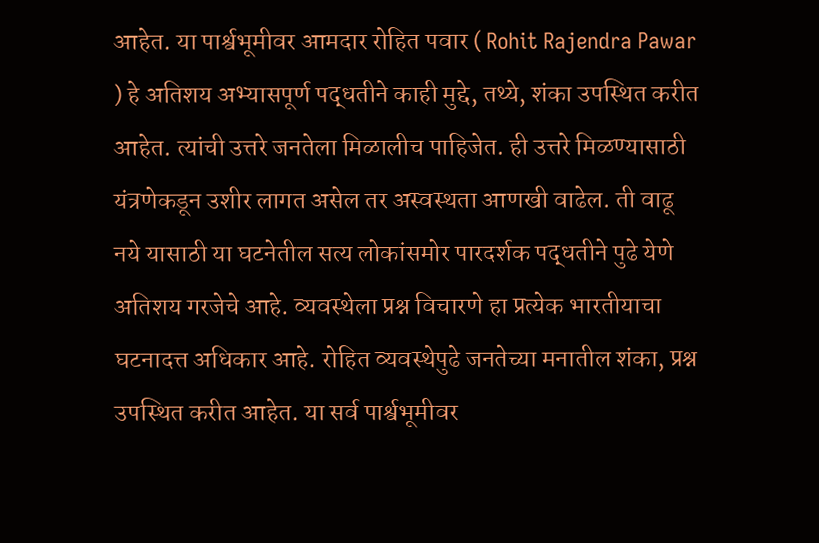आहेत. या पार्श्वभूमीवर आमदार रोहित पवार ( Rohit Rajendra Pawar ) हे अतिशय अभ्यासपूर्ण पद्धतीने काही मुद्दे, तथ्ये, शंका उपस्थित करीत आहेत. त्यांची उत्तरे जनतेला मिळालीच पाहिजेत. ही उत्तरे मिळण्यासाठी यंत्रणेकडून उशीर लागत असेल तर अस्वस्थता आणखी वाढेल. ती वाढू नये यासाठी या घटनेतील सत्य लोकांसमोर पारदर्शक पद्धतीने पुढे येणे अतिशय गरजेचे आहे. व्यवस्थेला प्रश्न विचारणे हा प्रत्येक भारतीयाचा घटनादत्त अधिकार आहे. रोहित व्यवस्थेपुढे जनतेच्या मनातील शंका, प्रश्न उपस्थित करीत आहेत. या सर्व पार्श्वभूमीवर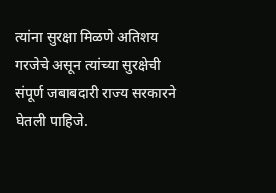त्यांना सुरक्षा मिळणे अतिशय गरजेचे असून त्यांच्या सुरक्षेची संपूर्ण जबाबदारी राज्य सरकारने घेतली पाहिजे.